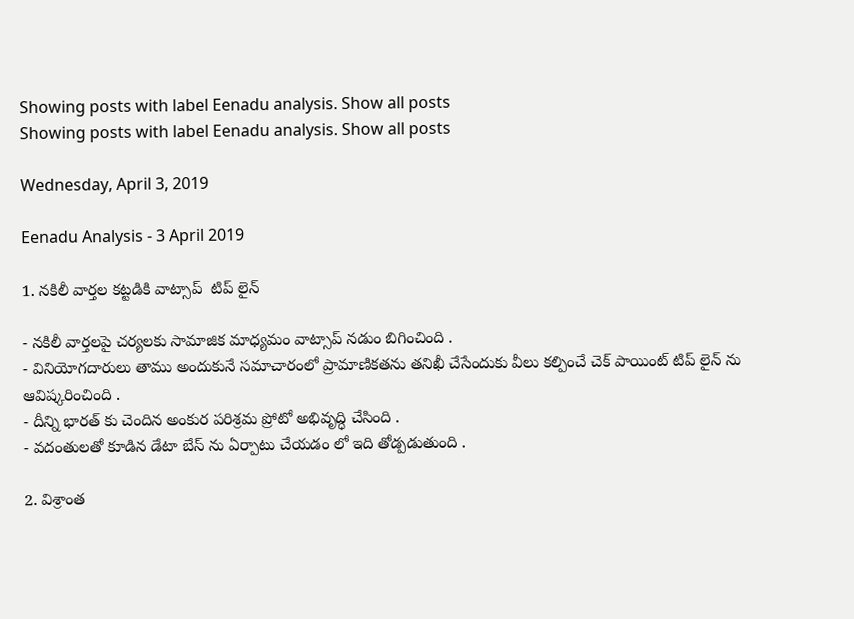Showing posts with label Eenadu analysis. Show all posts
Showing posts with label Eenadu analysis. Show all posts

Wednesday, April 3, 2019

Eenadu Analysis - 3 April 2019

1. నకిలీ వార్తల కట్టడికి వాట్సాప్  టిప్ లైన్

- నకిలీ వార్తలపై చర్యలకు సామాజిక మాధ్యమం వాట్సాప్ నడుం బిగించింది .
- వినియోగదారులు తాము అందుకునే సమాచారంలో ప్రామాణికతను తనిఖీ చేసేందుకు వీలు కల్పించే చెక్ పాయింట్ టిప్ లైన్ ను ఆవిష్కరించింది .
- దీన్ని భారత్ కు చెందిన అంకుర పరిశ్రమ ప్రోటో అభివృద్ధి చేసింది .
- వదంతులతో కూడిన డేటా బేస్ ను ఏర్పాటు చేయడం లో ఇది తోడ్పడుతుంది .

2. విశ్రాంత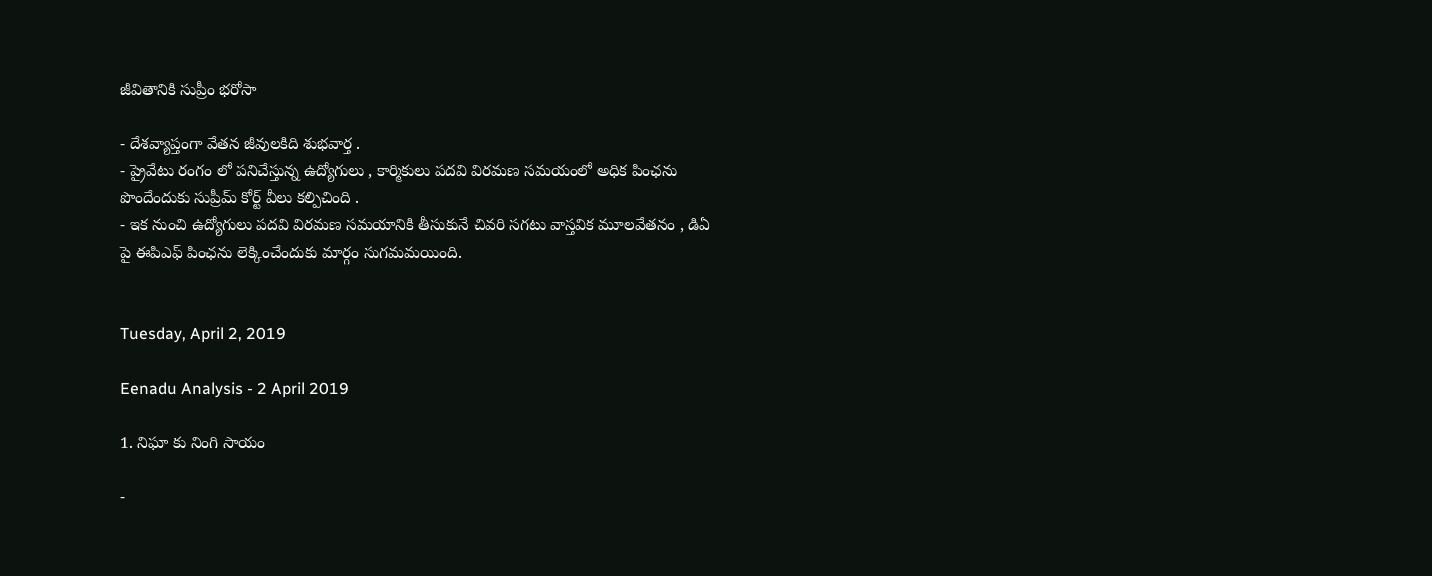జీవితానికి సుప్రీం భరోసా

- దేశవ్యాప్తంగా వేతన జీవులకిది శుభవార్త .
- ప్రైవేటు రంగం లో పనిచేస్తున్న ఉద్యోగులు , కార్మికులు పదవి విరమణ సమయంలో అధిక పింఛను పొందేందుకు సుప్రీమ్ కోర్ట్ వీలు కల్పిచింది .
- ఇక నుంచి ఉద్యోగులు పదవి విరమణ సమయానికి తీసుకునే చివరి సగటు వాస్తవిక మూలవేతనం , డిఏ పై ఈపిఎఫ్ పింఛను లెక్కించేందుకు మార్గం సుగమమయింది.


Tuesday, April 2, 2019

Eenadu Analysis - 2 April 2019

1. నిఘా కు నింగి సాయం

-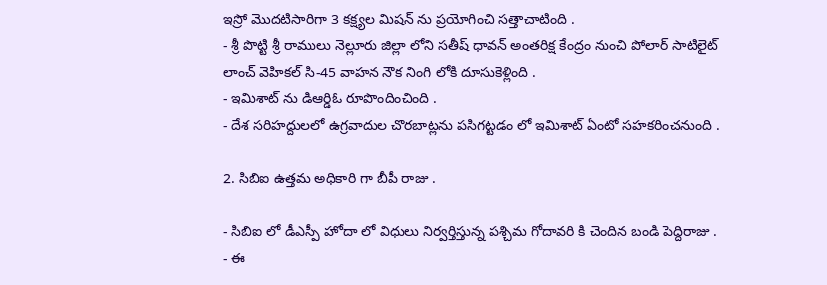ఇస్రో మొదటిసారిగా 3 కక్ష్యల మిషన్ ను ప్రయోగించి సత్తాచాటింది .
- శ్రీ పొట్టి శ్రీ రాములు నెల్లూరు జిల్లా లోని సతీష్ ధావన్ అంతరిక్ష కేంద్రం నుంచి పోలార్ సాటిలైట్ లాంచ్ వెహికల్ సి-45 వాహన నౌక నింగి లోకి దూసుకెళ్లింది .
- ఇమిశాట్ ను డిఆర్డిఓ రూపొందించింది .
- దేశ సరిహద్దులలో ఉగ్రవాదుల చొరబాట్లను పసిగట్టడం లో ఇమిశాట్ ఏంటో సహకరించనుంది .

2. సిబిఐ ఉత్తమ అధికారి గా బీపీ రాజు .

- సిబిఐ లో డీఎస్పీ హోదా లో విధులు నిర్వర్తిస్తున్న పశ్చిమ గోదావరి కి చెందిన బండి పెద్దిరాజు .
- ఈ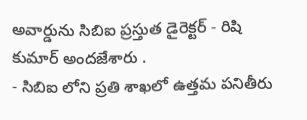అవార్డును సిబిఐ ప్రస్తుత డైరెక్టర్ - రిషి కుమార్ అందజేశారు .
- సిబిఐ లోని ప్రతి శాఖలో ఉత్తమ పనితీరు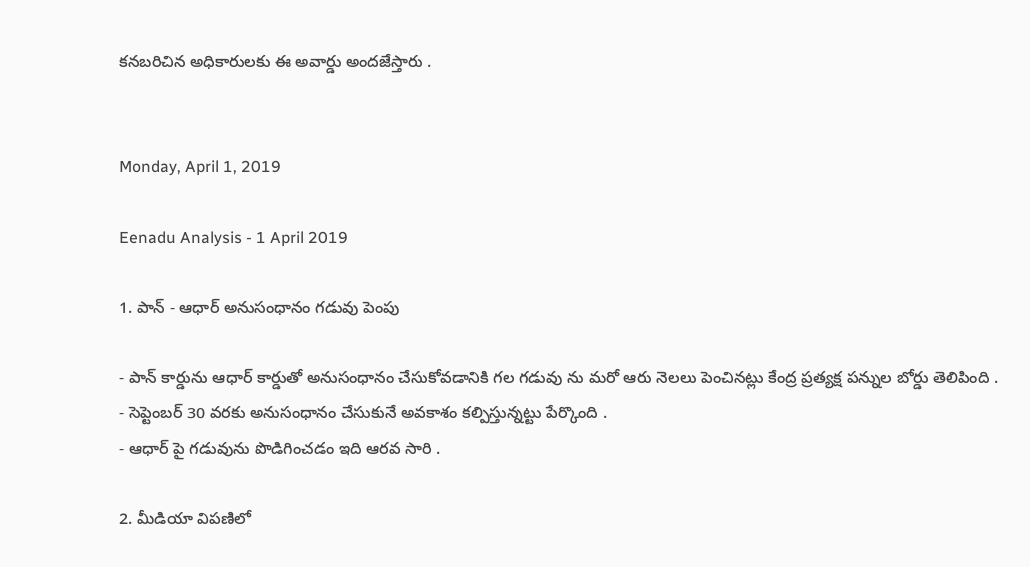కనబరిచిన అధికారులకు ఈ అవార్డు అందజేస్తారు .


Monday, April 1, 2019

Eenadu Analysis - 1 April 2019

1. పాన్ - ఆధార్ అనుసంధానం గడువు పెంపు

- పాన్ కార్డును ఆధార్ కార్డుతో అనుసంధానం చేసుకోవడానికి గల గడువు ను మరో ఆరు నెలలు పెంచినట్లు కేంద్ర ప్రత్యక్ష పన్నుల బోర్డు తెలిపింది .
- సెప్టెంబర్ 30 వరకు అనుసంధానం చేసుకునే అవకాశం కల్పిస్తున్నట్టు పేర్కొంది .
- ఆధార్ పై గడువును పొడిగించడం ఇది ఆరవ సారి .

2. మీడియా విపణిలో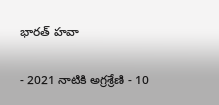భారత్ హవా

- 2021 నాటికి అగ్రశ్రేణి - 10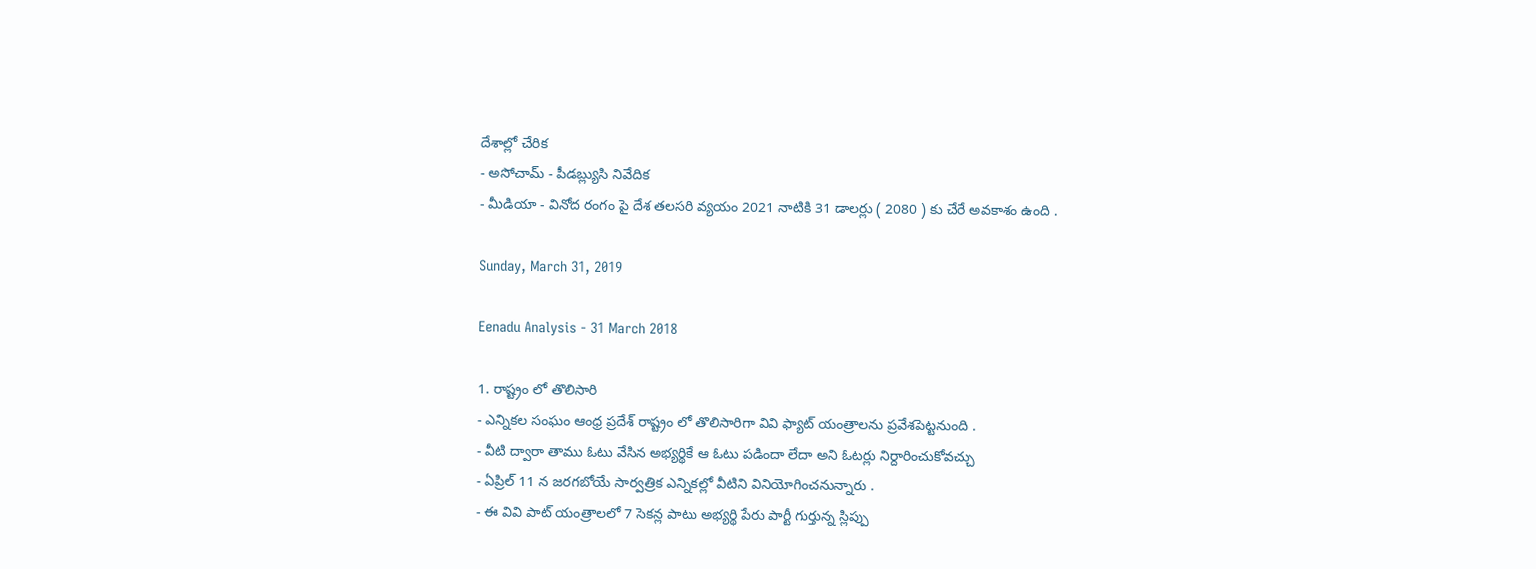దేశాల్లో చేరిక
- అసోచామ్ - పీడబ్ల్యుసి నివేదిక
- మీడియా - వినోద రంగం పై దేశ తలసరి వ్యయం 2021 నాటికి 31 డాలర్లు ( 2080 ) కు చేరే అవకాశం ఉంది .

Sunday, March 31, 2019

Eenadu Analysis - 31 March 2018

1. రాష్ట్రం లో తొలిసారి
- ఎన్నికల సంఘం ఆంధ్ర ప్రదేశ్ రాష్ట్రం లో తొలిసారిగా వివి ఫ్యాట్ యంత్రాలను ప్రవేశపెట్టనుంది .
- వీటి ద్వారా తాము ఓటు వేసిన అభ్యర్థికే ఆ ఓటు పడిందా లేదా అని ఓటర్లు నిర్దారించుకోవచ్చు
- ఏప్రిల్ 11 న జరగబోయే సార్వత్రిక ఎన్నికల్లో వీటిని వినియోగించనున్నారు .
- ఈ వివి పాట్ యంత్రాలలో 7 సెకన్ల పాటు అభ్యర్థి పేరు పార్టీ గుర్తున్న స్లిప్పు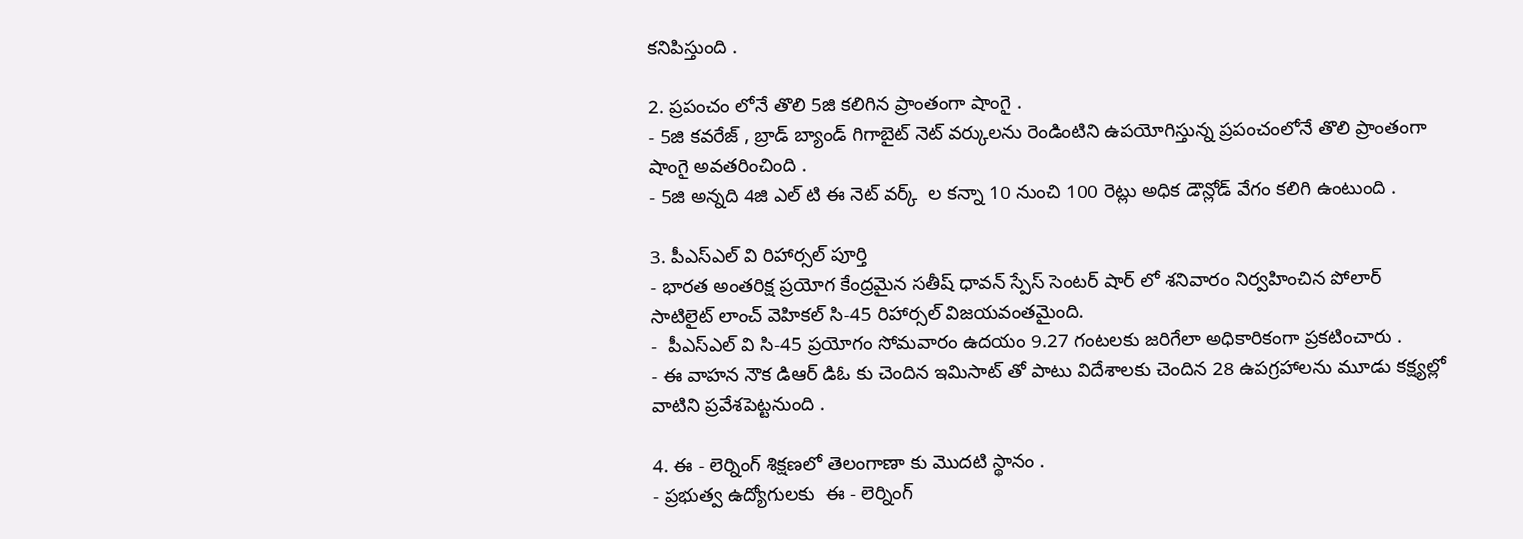కనిపిస్తుంది .

2. ప్రపంచం లోనే తొలి 5జి కలిగిన ప్రాంతంగా షాంగై .
- 5జి కవరేజ్ , బ్రాడ్ బ్యాండ్ గిగాబైట్ నెట్ వర్కులను రెండింటిని ఉపయోగిస్తున్న ప్రపంచంలోనే తొలి ప్రాంతంగా షాంగై అవతరించింది .
- 5జి అన్నది 4జి ఎల్ టి ఈ నెట్ వర్క్  ల కన్నా 10 నుంచి 100 రెట్లు అధిక డౌన్లోడ్ వేగం కలిగి ఉంటుంది .

3. పీఎస్ఎల్ వి రిహార్సల్ పూర్తి
- భారత అంతరిక్ష ప్రయోగ కేంద్రమైన సతీష్ ధావన్ స్పేస్ సెంటర్ షార్ లో శనివారం నిర్వహించిన పోలార్ సాటిలైట్ లాంచ్ వెహికల్ సి-45 రిహార్సల్ విజయవంతమైంది.
-  పీఎస్ఎల్ వి సి-45 ప్రయోగం సోమవారం ఉదయం 9.27 గంటలకు జరిగేలా అధికారికంగా ప్రకటించారు .
- ఈ వాహన నౌక డిఆర్ డిఓ కు చెందిన ఇమిసాట్ తో పాటు విదేశాలకు చెందిన 28 ఉపగ్రహాలను మూడు కక్ష్యల్లో వాటిని ప్రవేశపెట్టనుంది .

4. ఈ - లెర్నింగ్ శిక్షణలో తెలంగాణా కు మొదటి స్థానం .
- ప్రభుత్వ ఉద్యోగులకు  ఈ - లెర్నింగ్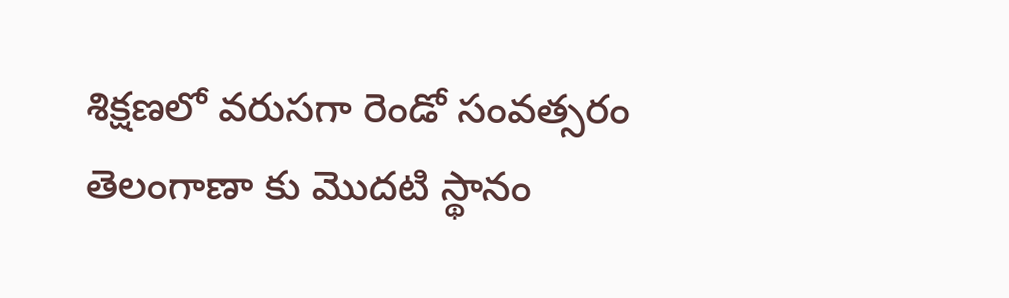శిక్షణలో వరుసగా రెండో సంవత్సరం తెలంగాణా కు మొదటి స్థానం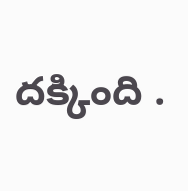దక్కింది .